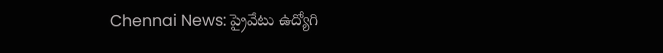Chennai News: ప్రైవేటు ఉద్యోగి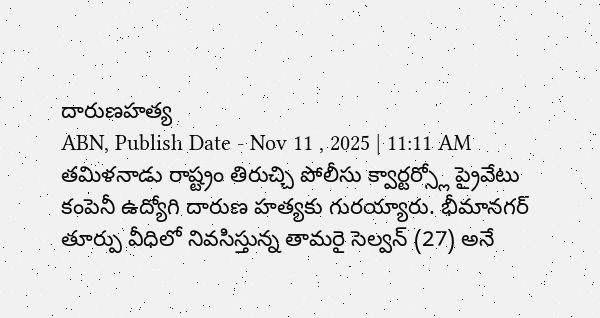దారుణహత్య
ABN, Publish Date - Nov 11 , 2025 | 11:11 AM
తమిళనాడు రాష్ట్రం తిరుచ్చి పోలీసు క్వార్టర్స్లో ప్రైవేటు కంపెనీ ఉద్యోగి దారుణ హత్యకు గురయ్యారు. భీమానగర్ తూర్పు వీధిలో నివసిస్తున్న తామరై సెల్వన్ (27) అనే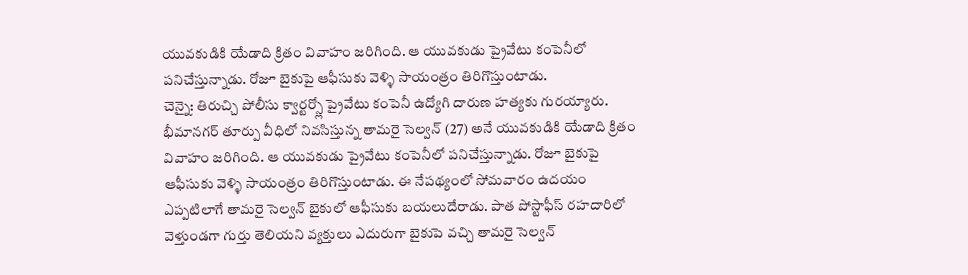యువకుడికి యేడాది క్రితం వివాహం జరిగింది. ఆ యువకుడు ప్రైవేటు కంపెనీలో పనిచేస్తున్నాడు. రోజూ బైకుపై ఆఫీసుకు వెళ్ళి సాయంత్రం తిరిగొస్తుంటాడు.
చెన్నై: తిరుచ్చి పోలీసు క్వార్టర్స్లో ప్రైవేటు కంపెనీ ఉద్యోగి దారుణ హత్యకు గురయ్యారు. భీమానగర్ తూర్పు వీధిలో నివసిస్తున్న తామరై సెల్వన్ (27) అనే యువకుడికి యేడాది క్రితం వివాహం జరిగింది. ఆ యువకుడు ప్రైవేటు కంపెనీలో పనిచేస్తున్నాడు. రోజూ బైకుపై ఆఫీసుకు వెళ్ళి సాయంత్రం తిరిగొస్తుంటాడు. ఈ నేపథ్యంలో సోమవారం ఉదయం ఎప్పటిలాగే తామరై సెల్వన్ బైకులో ఆఫీసుకు బయలుదేరాడు. పాత పోస్టాఫీస్ రహదారిలో వెళ్తుండగా గుర్తు తెలియని వ్యక్తులు ఎదురుగా బైకుపె వచ్చి తామరై సెల్వన్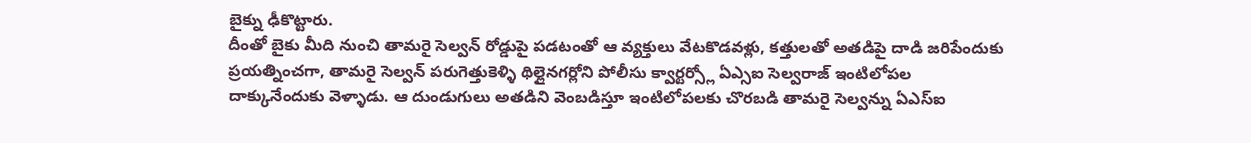బైక్ను ఢీకొట్టారు.
దీంతో బైకు మీది నుంచి తామరై సెల్వన్ రోడ్డుపై పడటంతో ఆ వ్యక్తులు వేటకొడవళ్లు, కత్తులతో అతడిపై దాడి జరిపేందుకు ప్రయత్నించగా, తామరై సెల్వన్ పరుగెత్తుకెళ్ళి థిల్లైనగర్లోని పోలీసు క్వార్టర్స్లో ఏఎ్సఐ సెల్వరాజ్ ఇంటిలోపల దాక్కునేందుకు వెళ్ళాడు. ఆ దుండుగులు అతడిని వెంబడిస్తూ ఇంటిలోపలకు చొరబడి తామరై సెల్వన్ను ఏఎస్ఐ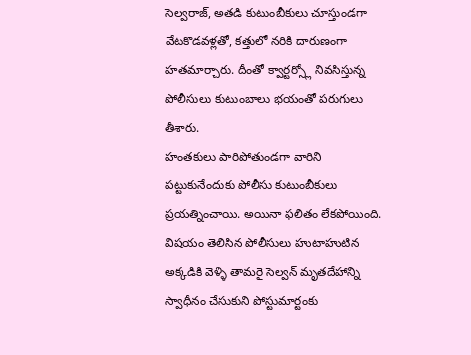సెల్వరాజ్, అతడి కుటుంబీకులు చూస్తుండగా వేటకొడవళ్లతో, కత్తులో నరికి దారుణంగా హతమార్చారు. దీంతో క్వార్టర్స్లో నివసిస్తున్న పోలీసులు కుటుంబాలు భయంతో పరుగులు తీశారు.
హంతకులు పారిపోతుండగా వారిని పట్టుకునేందుకు పోలీసు కుటుంబీకులు ప్రయత్నించాయి. అయినా ఫలితం లేకపోయింది. విషయం తెలిసిన పోలీసులు హుటాహుటిన అక్కడికి వెళ్ళి తామరై సెల్వన్ మృతదేహాన్ని స్వాధీనం చేసుకుని పోస్టుమార్టంకు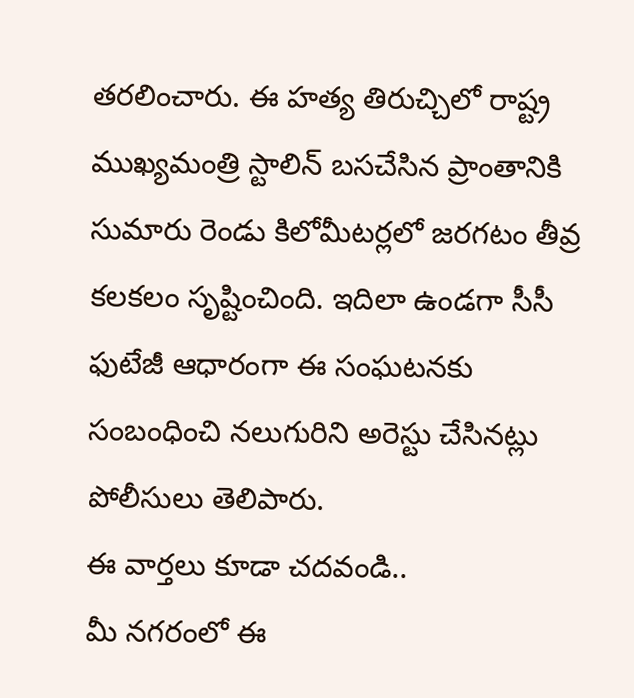తరలించారు. ఈ హత్య తిరుచ్చిలో రాష్ట్ర ముఖ్యమంత్రి స్టాలిన్ బసచేసిన ప్రాంతానికి సుమారు రెండు కిలోమీటర్లలో జరగటం తీవ్ర కలకలం సృష్టించింది. ఇదిలా ఉండగా సీసీ ఫుటేజీ ఆధారంగా ఈ సంఘటనకు సంబంధించి నలుగురిని అరెస్టు చేసినట్లు పోలీసులు తెలిపారు.
ఈ వార్తలు కూడా చదవండి..
మీ నగరంలో ఈ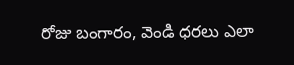రోజు బంగారం, వెండి ధరలు ఎలా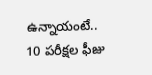ఉన్నాయంటే..
10 పరీక్షల ఫీజు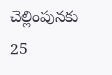చెల్లింపునకు 25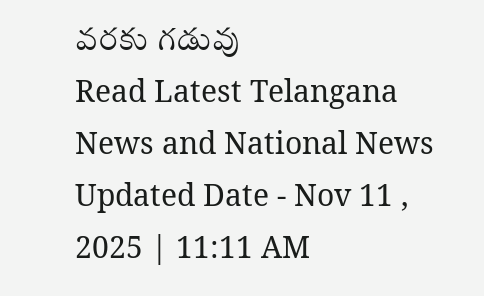వరకు గడువు
Read Latest Telangana News and National News
Updated Date - Nov 11 , 2025 | 11:11 AM